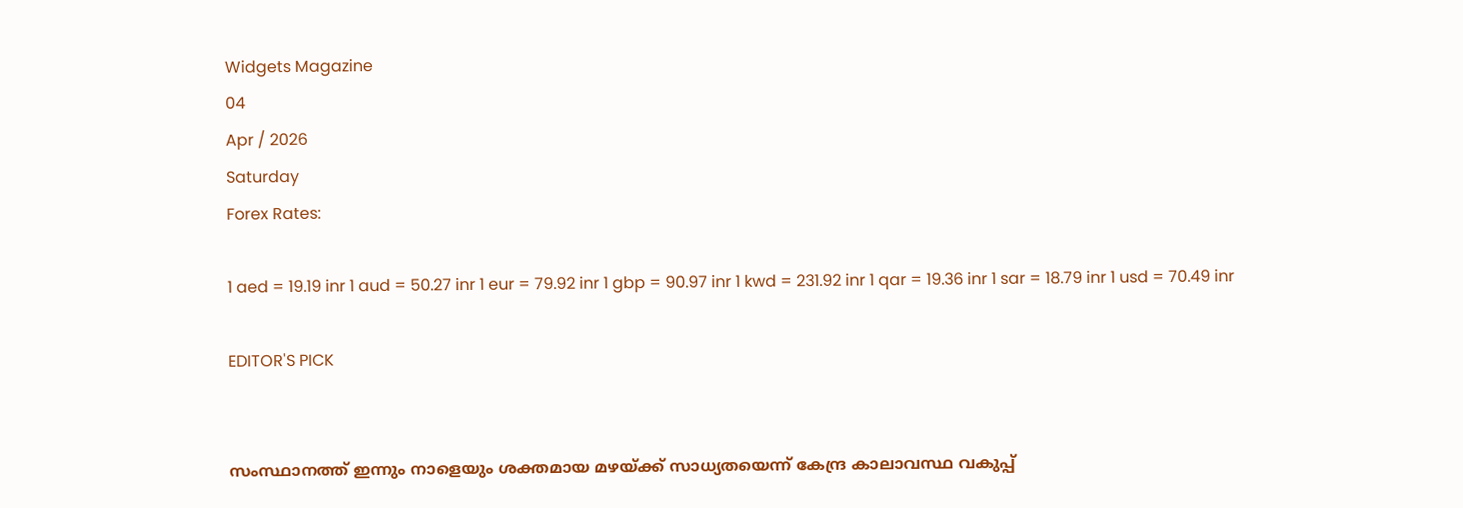Widgets Magazine
04
Apr / 2026
Saturday
Forex Rates:

1 aed = 19.19 inr 1 aud = 50.27 inr 1 eur = 79.92 inr 1 gbp = 90.97 inr 1 kwd = 231.92 inr 1 qar = 19.36 inr 1 sar = 18.79 inr 1 usd = 70.49 inr

EDITOR'S PICK


സംസ്ഥാനത്ത് ഇന്നും നാളെയും ശക്തമായ മഴയ്ക്ക് സാധ്യതയെന്ന് കേന്ദ്ര കാലാവസ്ഥ വകുപ്പ്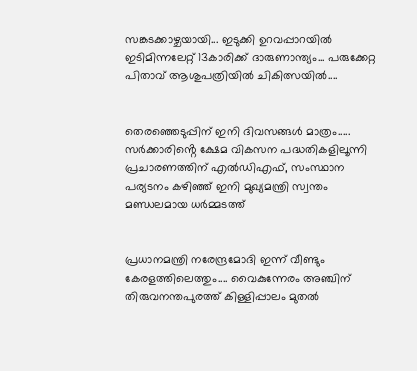സങ്കടക്കാഴ്ചയായി... ഇടുക്കി ഉറവപ്പാറയിൽ ഇടിമിന്നലേറ്റ് 13കാരിക്ക് ദാരുണാന്ത്യം... പരുക്കേറ്റ പിതാവ് ആശുപത്രിയിൽ ചികിത്സയിൽ....


തെരഞ്ഞെടുപ്പിന് ഇനി ദിവസങ്ങൾ മാത്രം..... സർക്കാരിൻ്റെ ക്ഷേമ വികസന പദ്ധതികളിലൂന്നി പ്രചാരണത്തിന് എൽഡിഎഫ്, സംസ്ഥാന പര്യടനം കഴിഞ്ഞ് ഇനി മുഖ്യമന്ത്രി സ്വന്തം മണ്ഡലമായ ധർമ്മടത്ത്


പ്രധാനമന്ത്രി നരേന്ദ്രമോദി ഇന്ന് വീണ്ടും കേരളത്തിലെത്തും.... വൈകുന്നേരം അഞ്ചിന് തിരുവനന്തപുരത്ത് കിള്ളിപ്പാലം മുതൽ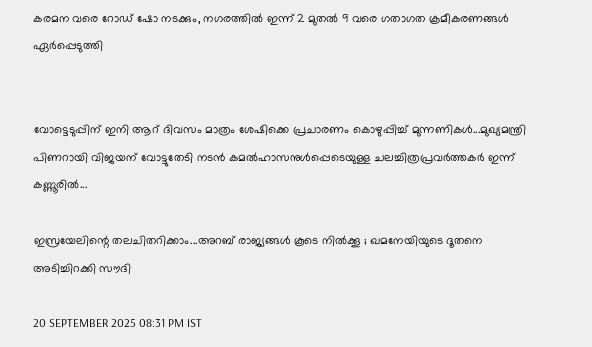കരമന വരെ റോഡ് ഷോ നടക്കും, നഗരത്തിൽ ഇന്ന് 2 മുതൽ 9 വരെ ഗതാഗത ക്രമീകരണങ്ങൾ ഏർപ്പെടുത്തി


വോട്ടെടുപ്പിന് ഇ‌നി ആറ് ദിവസം മാത്രം ശേഷിക്കെ പ്രചാരണം കൊഴുപ്പിച്ച് മുന്നണികള്‍...മുഖ്യമന്ത്രി പിണറായി വിജയന് വോട്ടുതേടി നടന്‍ കമല്‍ഹാസനുള്‍പ്പെടെയുള്ള ചലച്ചിത്രപ്രവർത്തകർ ഇന്ന് കണ്ണൂരില്‍...

ഇസ്രയേലിന്റെ തലചിതറിക്കാം...അറബ് രാജ്യങ്ങള്‍ കൂടെ നില്‍ക്കൂ ; ഖമനേയിയുടെ ദൂതനെ അടിച്ചിറക്കി സൗദി

20 SEPTEMBER 2025 08:31 PM IST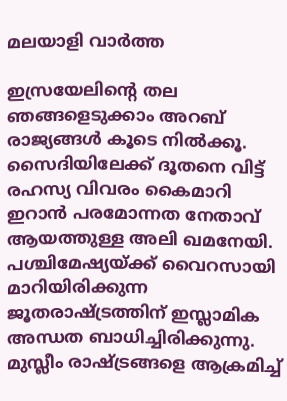മലയാളി വാര്‍ത്ത

ഇസ്രയേലിന്റെ തല ഞങ്ങളെടുക്കാം അറബ് രാജ്യങ്ങള്‍ കൂടെ നില്‍ക്കൂ. സൈദിയിലേക്ക് ദൂതനെ വിട്ട് രഹസ്യ വിവരം കൈമാറി ഇറാന്‍ പരമോന്നത നേതാവ് ആയത്തുള്ള അലി ഖമനേയി. പശ്ചിമേഷ്യയ്ക്ക് വൈറസായി മാറിയിരിക്കുന്ന ജൂതരാഷ്ട്രത്തിന് ഇസ്ലാമിക അന്ധത ബാധിച്ചിരിക്കുന്നു. മുസ്ലീം രാഷ്ട്രങ്ങളെ ആക്രമിച്ച്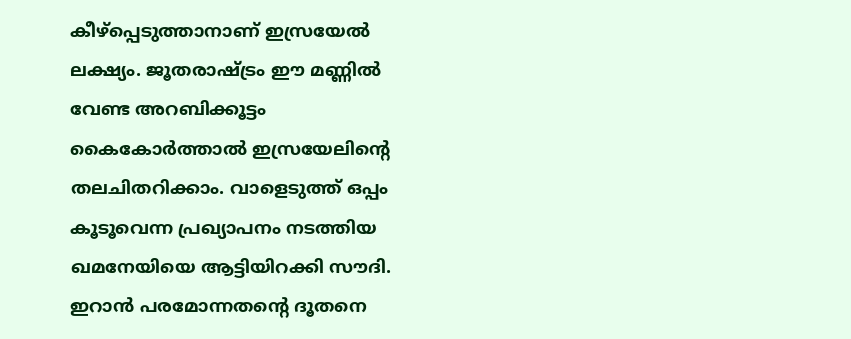കീഴ്‌പ്പെടുത്താനാണ് ഇസ്രയേല്‍ ലക്ഷ്യം. ജൂതരാഷ്ട്രം ഈ മണ്ണില്‍ വേണ്ട അറബിക്കൂട്ടം കൈകോര്‍ത്താല്‍ ഇസ്രയേലിന്റെ തലചിതറിക്കാം. വാളെടുത്ത് ഒപ്പം കൂടൂവെന്ന പ്രഖ്യാപനം നടത്തിയ ഖമനേയിയെ ആട്ടിയിറക്കി സൗദി. ഇറാന്‍ പരമോന്നതന്റെ ദൂതനെ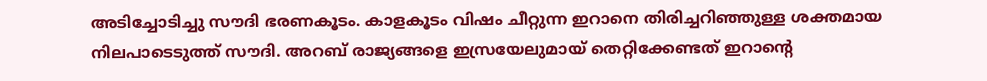അടിച്ചോടിച്ചു സൗദി ഭരണകൂടം. കാളകൂടം വിഷം ചീറ്റുന്ന ഇറാനെ തിരിച്ചറിഞ്ഞുള്ള ശക്തമായ നിലപാടെടുത്ത് സൗദി. അറബ് രാജ്യങ്ങളെ ഇസ്രയേലുമായ് തെറ്റിക്കേണ്ടത് ഇറാന്റെ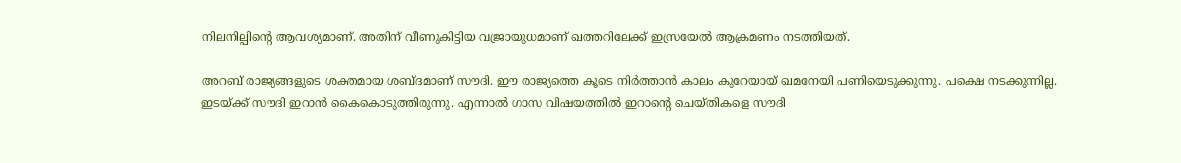നിലനില്പിന്റെ ആവശ്യമാണ്. അതിന് വീണുകിട്ടിയ വജ്രായുധമാണ് ഖത്തറിലേക്ക് ഇസ്രയേല്‍ ആക്രമണം നടത്തിയത്.

അറബ് രാജ്യങ്ങളുടെ ശക്തമായ ശബ്ദമാണ് സൗദി. ഈ രാജ്യത്തെ കൂടെ നിര്‍ത്താന്‍ കാലം കുറേയായ് ഖമനേയി പണിയെടുക്കുന്നു. പക്ഷെ നടക്കുന്നില്ല. ഇടയ്ക്ക് സൗദി ഇറാന്‍ കൈകൊടുത്തിരുന്നു. എന്നാല്‍ ഗാസ വിഷയത്തില്‍ ഇറാന്റെ ചെയ്തികളെ സൗദി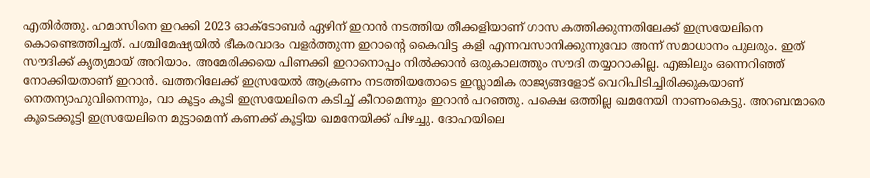എതിര്‍ത്തു. ഹമാസിനെ ഇറക്കി 2023 ഓക്ടോബര്‍ ഏഴിന് ഇറാന്‍ നടത്തിയ തീക്കളിയാണ് ഗാസ കത്തിക്കുന്നതിലേക്ക് ഇസ്രയേലിനെ കൊണ്ടെത്തിച്ചത്. പശ്ചിമേഷ്യയില്‍ ഭീകരവാദം വളര്‍ത്തുന്ന ഇറാന്റെ കൈവിട്ട കളി എന്നവസാനിക്കുന്നുവോ അന്ന് സമാധാനം പുലരും. ഇത് സൗദിക്ക് കൃത്യമായ് അറിയാം. അമേരിക്കയെ പിണക്കി ഇറാനൊപ്പം നില്‍ക്കാന്‍ ഒരുകാലത്തും സൗദി തയ്യാറാകില്ല. എങ്കിലും ഒന്നെറിഞ്ഞ് നോക്കിയതാണ് ഇറാന്‍. ഖത്തറിലേക്ക് ഇസ്രയേല്‍ ആക്രണം നടത്തിയതോടെ ഇസ്ലാമിക രാജ്യങ്ങളോട് വെറിപിടിച്ചിരിക്കുകയാണ് നെതന്യാഹുവിനെന്നും, വാ കൂട്ടം കൂടി ഇസ്രയേലിനെ കടിച്ച് കീറാമെന്നും ഇറാന്‍ പറഞ്ഞു. പക്ഷെ ഒത്തില്ല ഖമനേയി നാണംകെട്ടു. അറബന്മാരെ കൂടെക്കൂട്ടി ഇസ്രയേലിനെ മുട്ടാമെന്ന് കണക്ക് കൂട്ടിയ ഖമനേയിക്ക് പിഴച്ചു. ദോഹയിലെ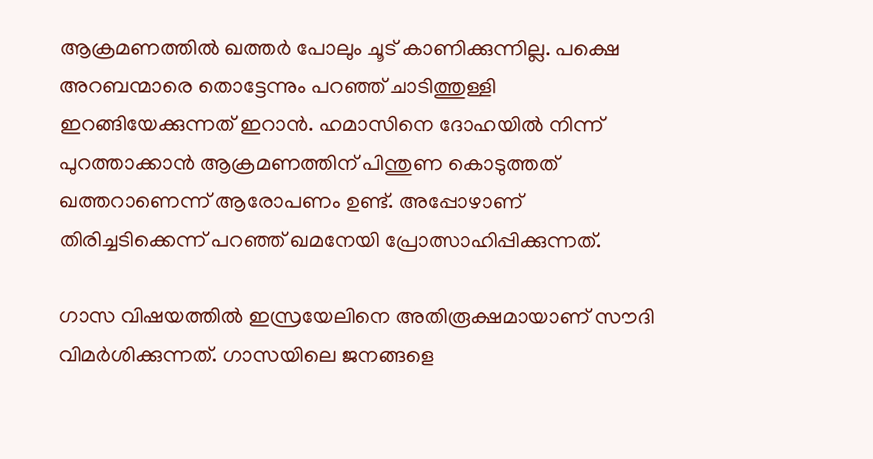ആക്രമണത്തില്‍ ഖത്തര്‍ പോലും ചൂട് കാണിക്കുന്നില്ല. പക്ഷെ അറബന്മാരെ തൊട്ടേന്നും പറഞ്ഞ് ചാടിത്തുള്ളി ഇറങ്ങിയേക്കുന്നത് ഇറാന്‍. ഹമാസിനെ ദോഹയില്‍ നിന്ന് പുറത്താക്കാന്‍ ആക്രമണത്തിന് പിന്തുണ കൊടുത്തത് ഖത്തറാണെന്ന് ആരോപണം ഉണ്ട്. അപ്പോഴാണ് തിരിച്ചടിക്കെന്ന് പറഞ്ഞ് ഖമനേയി പ്രോത്സാഹിപ്പിക്കുന്നത്.

ഗാസ വിഷയത്തില്‍ ഇസ്രയേലിനെ അതിരൂക്ഷമായാണ് സൗദി വിമര്‍ശിക്കുന്നത്. ഗാസയിലെ ജനങ്ങളെ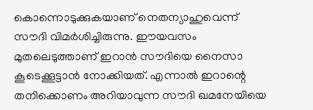കൊന്നൊടുക്കുകയാണ് നെതന്യാഹുവെന്ന് സൗദി വിമര്‍ശിച്ചിരുന്നു. ഈയവസം മുതലെടുത്താണ് ഇറാന്‍ സൗദിയെ നൈസാ കൂടെക്കൂട്ടാന്‍ നോക്കിയത്. എന്നാല്‍ ഇറാന്റെ തനിക്കൊണം അറിയാവുന്ന സൗദി ഖമനേയിയെ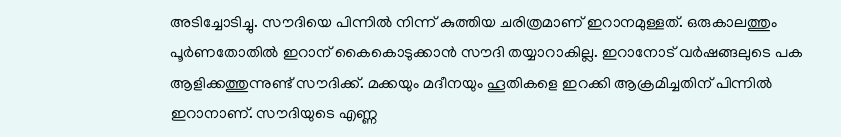അടിച്ചോടിച്ചു. സൗദിയെ പിന്നില്‍ നിന്ന് കുത്തിയ ചരിത്രമാണ് ഇറാനമുള്ളത്. ഒരുകാലത്തും പൂര്‍ണതോതില്‍ ഇറാന് കൈകൊടുക്കാന്‍ സൗദി തയ്യാറാകില്ല. ഇറാനോട് വര്‍ഷങ്ങലുടെ പക ആളിക്കത്തുന്നുണ്ട് സൗദിക്ക്. മക്കയും മദീനയും ഹൂതികളെ ഇറക്കി ആക്രമിച്ചതിന് പിന്നില്‍ ഇറാനാണ്. സൗദിയുടെ എണ്ണ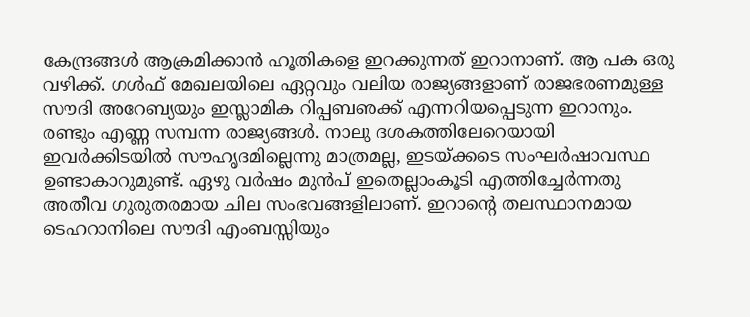കേന്ദ്രങ്ങള്‍ ആക്രമിക്കാന്‍ ഹൂതികളെ ഇറക്കുന്നത് ഇറാനാണ്. ആ പക ഒരു വഴിക്ക്. ഗള്‍ഫ് മേഖലയിലെ ഏറ്റവും വലിയ രാജ്യങ്ങളാണ് രാജഭരണമുള്ള സൗദി അറേബ്യയും ഇസ്ലാമിക റിപ്പബഌക്ക് എന്നറിയപ്പെടുന്ന ഇറാനും. രണ്ടും എണ്ണ സമ്പന്ന രാജ്യങ്ങള്‍. നാലു ദശകത്തിലേറെയായി ഇവര്‍ക്കിടയില്‍ സൗഹൃദമില്ലെന്നു മാത്രമല്ല, ഇടയ്ക്കടെ സംഘര്‍ഷാവസ്ഥ ഉണ്ടാകാറുമുണ്ട്. ഏഴു വര്‍ഷം മുന്‍പ് ഇതെല്ലാംകൂടി എത്തിച്ചേര്‍ന്നതു അതീവ ഗുരുതരമായ ചില സംഭവങ്ങളിലാണ്. ഇറാന്റെ തലസ്ഥാനമായ ടെഹറാനിലെ സൗദി എംബസ്സിയും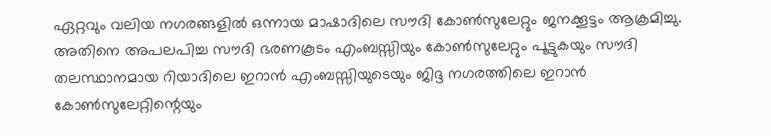ഏറ്റവും വലിയ നഗരങ്ങളില്‍ ഒന്നായ മാഷാദിലെ സൗദി കോണ്‍സുലേറ്റും ജനക്കൂട്ടം ആക്രമിച്ചു. അതിനെ അപലപിച്ച സൗദി ഭരണകൂടം എംബസ്സിയും കോണ്‍സുലേറ്റും പൂട്ടുകയും സൗദി തലസ്ഥാനമായ റിയാദിലെ ഇറാന്‍ എംബസ്സിയുടെയും ജിദ്ദ നഗരത്തിലെ ഇറാന്‍ കോണ്‍സുലേറ്റിന്റെയും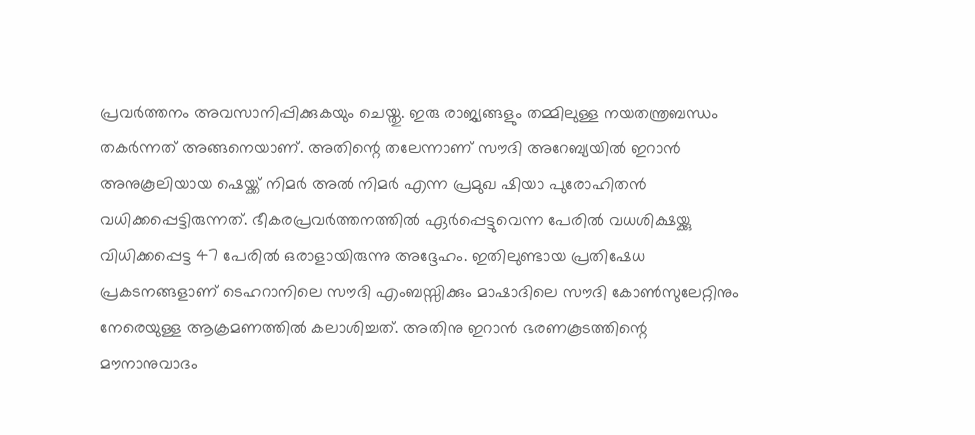പ്രവര്‍ത്തനം അവസാനിപ്പിക്കുകയും ചെയ്തു. ഇരു രാജ്യങ്ങളും തമ്മിലുള്ള നയതന്ത്രബന്ധം തകര്‍ന്നത് അങ്ങനെയാണ്. അതിന്റെ തലേന്നാണ് സൗദി അറേബ്യയില്‍ ഇറാന്‍ അനുകൂലിയായ ഷെയ്ക്ക് നിമര്‍ അല്‍ നിമര്‍ എന്ന പ്രമുഖ ഷിയാ പുരോഹിതന്‍ വധിക്കപ്പെട്ടിരുന്നത്. ഭീകരപ്രവര്‍ത്തനത്തില്‍ ഏര്‍പ്പെട്ടുവെന്ന പേരില്‍ വധശിക്ഷയ്ക്കു വിധിക്കപ്പെട്ട 47 പേരില്‍ ഒരാളായിരുന്നു അദ്ദേഹം. ഇതിലുണ്ടായ പ്രതിഷേധ പ്രകടനങ്ങളാണ് ടെഹറാനിലെ സൗദി എംബസ്സിക്കും മാഷാദിലെ സൗദി കോണ്‍സുലേറ്റിനും നേരെയുള്ള ആക്രമണത്തില്‍ കലാശിച്ചത്. അതിനു ഇറാന്‍ ഭരണകൂടത്തിന്റെ മൗനാനുവാദം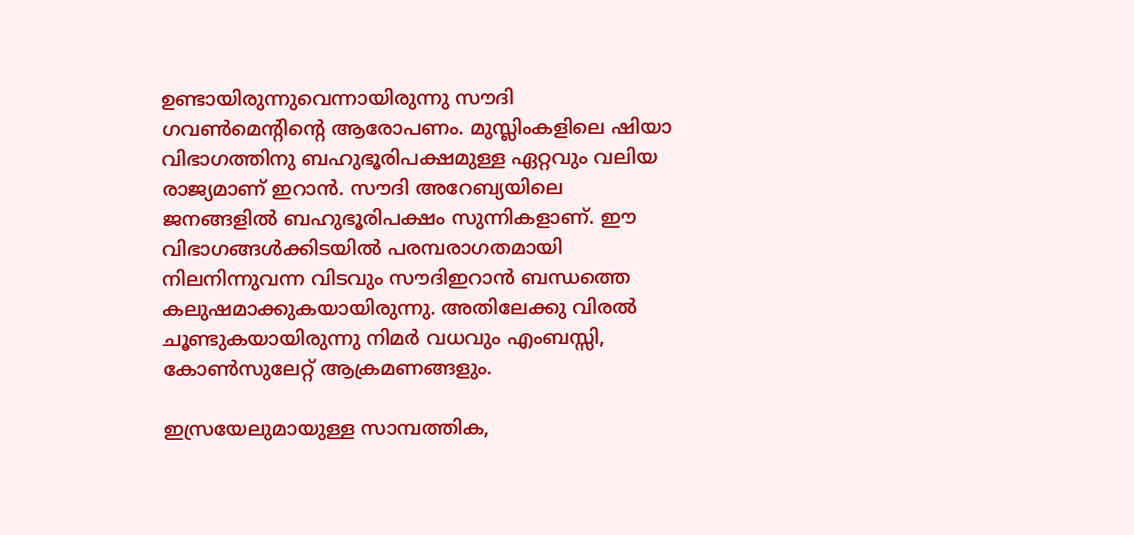ഉണ്ടായിരുന്നുവെന്നായിരുന്നു സൗദി ഗവണ്‍മെന്റിന്റെ ആരോപണം. മുസ്ലിംകളിലെ ഷിയാ വിഭാഗത്തിനു ബഹുഭൂരിപക്ഷമുള്ള ഏറ്റവും വലിയ രാജ്യമാണ് ഇറാന്‍. സൗദി അറേബ്യയിലെ ജനങ്ങളില്‍ ബഹുഭൂരിപക്ഷം സുന്നികളാണ്. ഈ വിഭാഗങ്ങള്‍ക്കിടയില്‍ പരമ്പരാഗതമായി നിലനിന്നുവന്ന വിടവും സൗദിഇറാന്‍ ബന്ധത്തെ കലുഷമാക്കുകയായിരുന്നു. അതിലേക്കു വിരല്‍ ചൂണ്ടുകയായിരുന്നു നിമര്‍ വധവും എംബസ്സി, കോണ്‍സുലേറ്റ് ആക്രമണങ്ങളും.

ഇസ്രയേലുമായുള്ള സാമ്പത്തിക,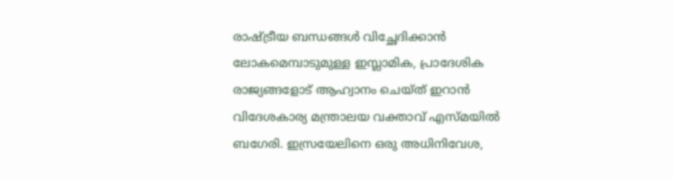രാഷ്ട്രീയ ബന്ധങ്ങള്‍ വിച്ഛേദിക്കാന്‍ ലോകമെമ്പാടുമുള്ള ഇസ്ലാമിക, പ്രാദേശിക രാജ്യങ്ങളോട് ആഹ്വാനം ചെയ്ത് ഇറാന്‍ വിദേശകാര്യ മന്ത്രാലയ വക്താവ് എസ്മയില്‍ ബഗേരി. ഇസ്രയേലിനെ ഒരു അധിനിവേശ,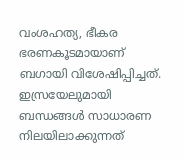വംശഹത്യ, ഭീകര ഭരണകൂടമായാണ് ബഗായി വിശേഷിപ്പിച്ചത്. ഇസ്രയേലുമായി ബന്ധങ്ങള്‍ സാധാരണ നിലയിലാക്കുന്നത്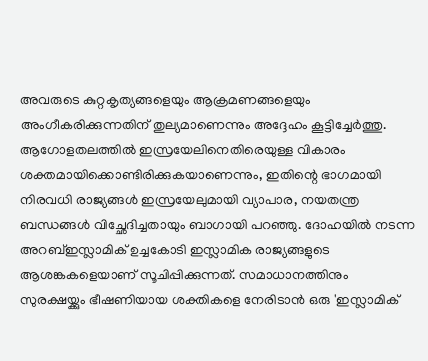അവരുടെ കുറ്റകൃത്യങ്ങളെയും ആക്രമണങ്ങളെയും അംഗീകരിക്കുന്നതിന് തുല്യമാണെന്നും അദ്ദേഹം കൂട്ടിച്ചേര്‍ത്തു. ആഗോളതലത്തില്‍ ഇസ്രയേലിനെതിരെയുള്ള വികാരം ശക്തമായിക്കൊണ്ടിരിക്കുകയാണെന്നും, ഇതിന്റെ ഭാഗമായി നിരവധി രാജ്യങ്ങള്‍ ഇസ്രയേലുമായി വ്യാപാര, നയതന്ത്ര ബന്ധങ്ങള്‍ വിച്ഛേദിച്ചതായും ബാഗായി പറഞ്ഞു. ദോഹയില്‍ നടന്ന അറബ്ഇസ്ലാമിക് ഉച്ചകോടി ഇസ്ലാമിക രാജ്യങ്ങളുടെ ആശങ്കകളെയാണ് സൂചിപ്പിക്കുന്നത്. സമാധാനത്തിനും സുരക്ഷയ്ക്കും ഭീഷണിയായ ശക്തികളെ നേരിടാന്‍ ഒരു 'ഇസ്ലാമിക്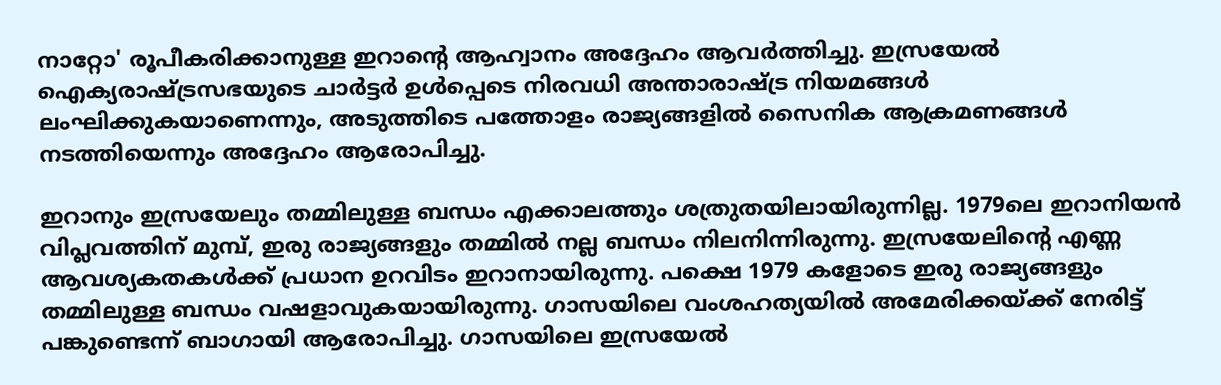നാറ്റോ' രൂപീകരിക്കാനുള്ള ഇറാന്റെ ആഹ്വാനം അദ്ദേഹം ആവര്‍ത്തിച്ചു. ഇസ്രയേല്‍ ഐക്യരാഷ്ട്രസഭയുടെ ചാര്‍ട്ടര്‍ ഉള്‍പ്പെടെ നിരവധി അന്താരാഷ്ട്ര നിയമങ്ങള്‍ ലംഘിക്കുകയാണെന്നും, അടുത്തിടെ പത്തോളം രാജ്യങ്ങളില്‍ സൈനിക ആക്രമണങ്ങള്‍ നടത്തിയെന്നും അദ്ദേഹം ആരോപിച്ചു.

ഇറാനും ഇസ്രയേലും തമ്മിലുള്ള ബന്ധം എക്കാലത്തും ശത്രുതയിലായിരുന്നില്ല. 1979ലെ ഇറാനിയന്‍ വിപ്ലവത്തിന് മുമ്പ്, ഇരു രാജ്യങ്ങളും തമ്മില്‍ നല്ല ബന്ധം നിലനിന്നിരുന്നു. ഇസ്രയേലിന്റെ എണ്ണ ആവശ്യകതകള്‍ക്ക് പ്രധാന ഉറവിടം ഇറാനായിരുന്നു. പക്ഷെ 1979 കളോടെ ഇരു രാജ്യങ്ങളും തമ്മിലുള്ള ബന്ധം വഷളാവുകയായിരുന്നു. ഗാസയിലെ വംശഹത്യയില്‍ അമേരിക്കയ്ക്ക് നേരിട്ട് പങ്കുണ്ടെന്ന് ബാഗായി ആരോപിച്ചു. ഗാസയിലെ ഇസ്രയേല്‍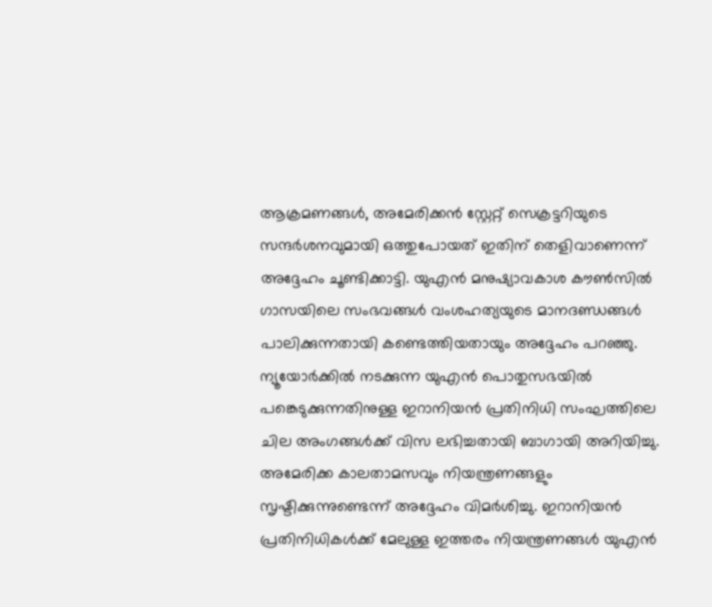ആക്രമണങ്ങള്‍, അമേരിക്കന്‍ സ്റ്റേറ്റ് സെക്രട്ടറിയുടെ സന്ദര്‍ശനവുമായി ഒത്തുപോയത് ഇതിന് തെളിവാണെന്ന് അദ്ദേഹം ചൂണ്ടിക്കാട്ടി. യുഎന്‍ മനുഷ്യാവകാശ കൗണ്‍സില്‍ ഗാസയിലെ സംഭവങ്ങള്‍ വംശഹത്യയുടെ മാനദണ്ഡങ്ങള്‍ പാലിക്കുന്നതായി കണ്ടെത്തിയതായും അദ്ദേഹം പറഞ്ഞു. ന്യൂയോര്‍ക്കില്‍ നടക്കുന്ന യുഎന്‍ പൊതുസഭയില്‍ പങ്കെടുക്കുന്നതിനുള്ള ഇറാനിയന്‍ പ്രതിനിധി സംഘത്തിലെ ചില അംഗങ്ങള്‍ക്ക് വിസ ലഭിച്ചതായി ബാഗായി അറിയിച്ചു. അമേരിക്ക കാലതാമസവും നിയന്ത്രണങ്ങളും സൃഷ്ടിക്കുന്നുണ്ടെന്ന് അദ്ദേഹം വിമര്‍ശിച്ചു. ഇറാനിയന്‍ പ്രതിനിധികള്‍ക്ക് മേലുള്ള ഇത്തരം നിയന്ത്രണങ്ങള്‍ യുഎന്‍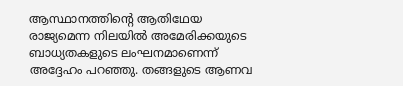ആസ്ഥാനത്തിന്റെ ആതിഥേയ രാജ്യമെന്ന നിലയില്‍ അമേരിക്കയുടെ ബാധ്യതകളുടെ ലംഘനമാണെന്ന് അദ്ദേഹം പറഞ്ഞു. തങ്ങളുടെ ആണവ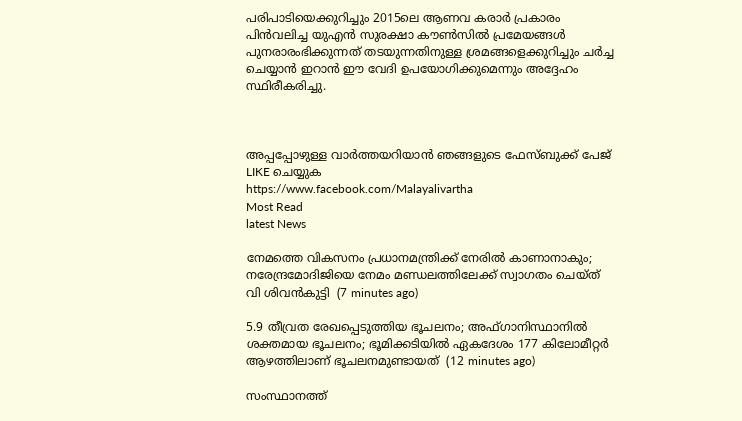പരിപാടിയെക്കുറിച്ചും 2015ലെ ആണവ കരാര്‍ പ്രകാരം പിന്‍വലിച്ച യുഎന്‍ സുരക്ഷാ കൗണ്‍സില്‍ പ്രമേയങ്ങള്‍ പുനരാരംഭിക്കുന്നത് തടയുന്നതിനുള്ള ശ്രമങ്ങളെക്കുറിച്ചും ചര്‍ച്ച ചെയ്യാന്‍ ഇറാന്‍ ഈ വേദി ഉപയോഗിക്കുമെന്നും അദ്ദേഹം സ്ഥിരീകരിച്ചു.



അപ്പപ്പോഴുള്ള വാര്‍ത്തയറിയാന്‍ ഞങ്ങളുടെ ഫേസ്‌ബുക്ക്‌ പേജ് LIKE ചെയ്യുക
https://www.facebook.com/Malayalivartha
Most Read
latest News

നേമത്തെ വികസനം പ്രധാനമന്ത്രിക്ക് നേരിൽ കാണാനാകും; നരേന്ദ്രമോദിജിയെ നേമം മണ്ഡലത്തിലേക്ക് സ്വാഗതം ചെയ്ത് വി ശിവൻകുട്ടി  (7 minutes ago)

5.9 തീവ്രത രേഖപ്പെടുത്തിയ ഭൂചലനം; അഫ്ഗാനിസ്ഥാനിൽ ശക്തമായ ഭൂചലനം; ഭൂമിക്കടിയിൽ ഏകദേശം 177 കിലോമീറ്റർ ആഴത്തിലാണ് ഭൂചലനമുണ്ടായത്  (12 minutes ago)

സംസ്ഥാനത്ത്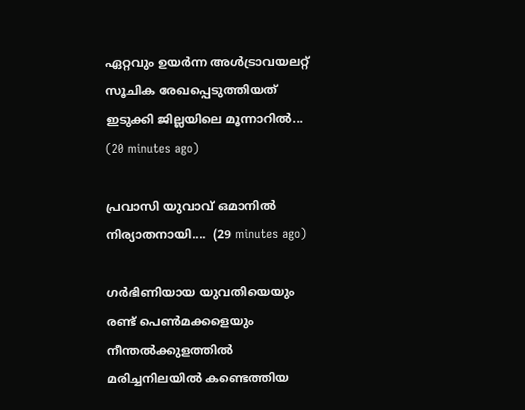ഏറ്റവും ഉയർന്ന അൾട്രാവയലറ്റ് സൂചിക രേഖപ്പെടുത്തിയത് ഇടുക്കി ജില്ലയിലെ മൂന്നാറിൽ...  (20 minutes ago)

പ്രവാസി യുവാവ് ഒമാനിൽ നിര്യാതനായി....  (29 minutes ago)

ഗർഭിണിയായ യുവതിയെയും രണ്ട് പെൺമക്കളെയും നീന്തൽക്കുളത്തിൽ മരിച്ചനിലയിൽ കണ്ടെത്തിയ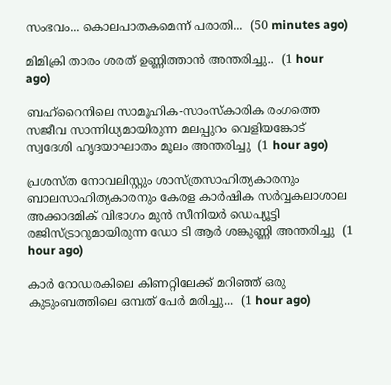സംഭവം... കൊലപാതകമെന്ന് പരാതി...  (50 minutes ago)

മിമിക്രി താരം ശരത് ഉണ്ണിത്താൻ അന്തരിച്ചു..  (1 hour ago)

ബഹ്‌റൈനിലെ സാമൂഹിക-സാംസ്‌കാരിക രംഗത്തെ സജീവ സാന്നിധ്യമായിരുന്ന മലപ്പുറം വെളിയങ്കോട് സ്വദേശി ഹൃദയാഘാതം മൂലം അന്തരിച്ചു  (1 hour ago)

പ്രശസ്ത നോവലിസ്റ്റും ശാസ്ത്രസാഹിത്യകാരനും ബാലസാഹിത്യകാരനും കേരള കാർഷിക സർവ്വകലാശാല അക്കാദമിക് വിഭാഗം മുൻ സീനിയർ ഡെപ്യൂട്ടി രജിസ്ട്രാറുമായിരുന്ന ഡോ ടി ആർ ശങ്കുണ്ണി അന്തരിച്ചു  (1 hour ago)

കാര്‍ റോഡരകിലെ കിണറ്റിലേക്ക് മറിഞ്ഞ് ഒരു കുടുംബത്തിലെ ഒമ്പത് പേർ മരിച്ചു...  (1 hour ago)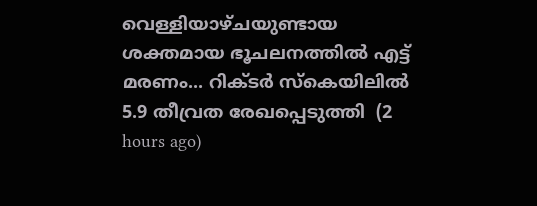വെള്ളിയാഴ്ചയുണ്ടായ ശക്തമായ ഭൂചലനത്തിൽ എട്ട് മരണം... റിക്ടർ സ്‌കെയിലിൽ 5.9 തീവ്രത രേഖപ്പെടുത്തി  (2 hours ago)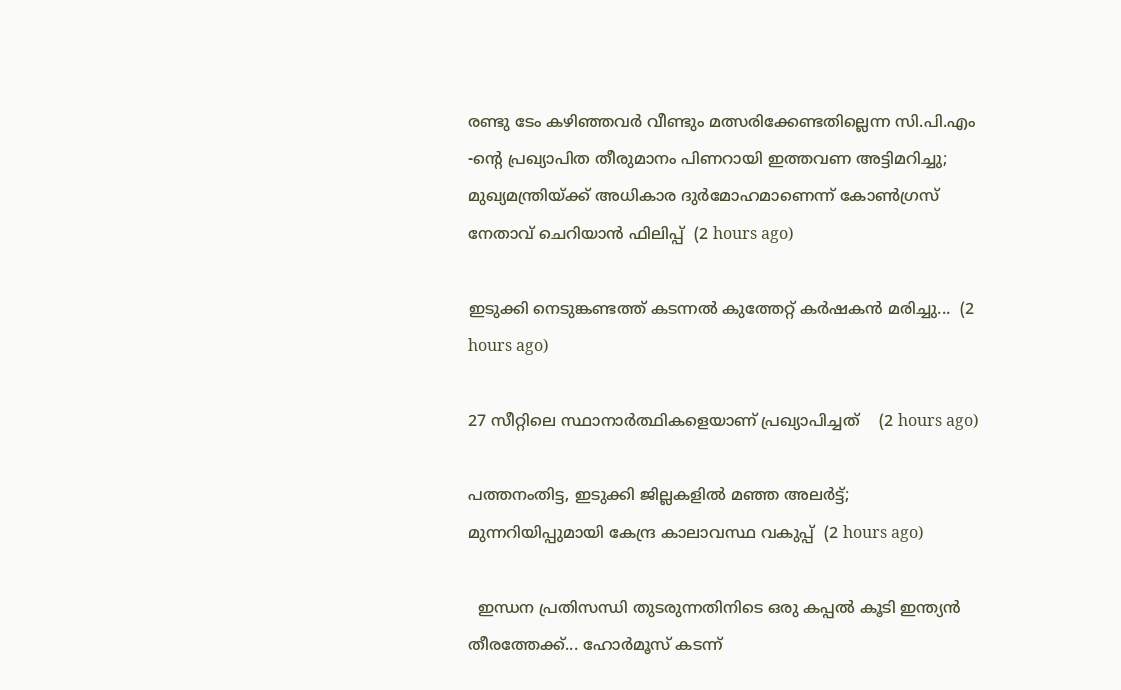രണ്ടു ടേം കഴിഞ്ഞവർ വീണ്ടും മത്സരിക്കേണ്ടതില്ലെന്ന സി.പി.എം -ൻ്റെ പ്രഖ്യാപിത തീരുമാനം പിണറായി ഇത്തവണ അട്ടിമറിച്ചു; മുഖ്യമന്ത്രിയ്ക്ക് അധികാര ദുർമോഹമാണെന്ന് കോൺഗ്രസ് നേതാവ് ചെറിയാൻ ഫിലിപ്പ്  (2 hours ago)

ഇടുക്കി നെടുങ്കണ്ടത്ത് കടന്നൽ കുത്തേറ്റ് കർഷകൻ മരിച്ചു...  (2 hours ago)

27 സീറ്റിലെ സ്ഥാനാർത്ഥികളെയാണ് പ്രഖ്യാപിച്ചത്    (2 hours ago)

പത്തനംതിട്ട, ഇടുക്കി ജില്ലകളിൽ മഞ്ഞ അലർട്ട്; മുന്നറിയിപ്പുമായി കേന്ദ്ര കാലാവസ്ഥ വകുപ്പ്  (2 hours ago)

  ഇന്ധന പ്രതിസന്ധി തുടരുന്നതിനിടെ ഒരു കപ്പല്‍ കൂടി ഇന്ത്യന്‍ തീരത്തേക്ക്... ഹോര്‍മൂസ് കടന്ന്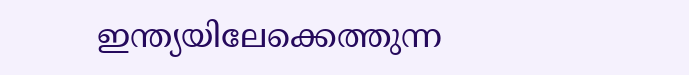ഇന്ത്യയിലേക്കെത്തുന്ന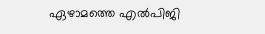ഏഴാമത്തെ എല്‍പിജി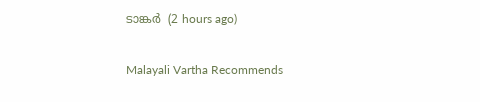ടാങ്കർ  (2 hours ago)

Malayali Vartha Recommends